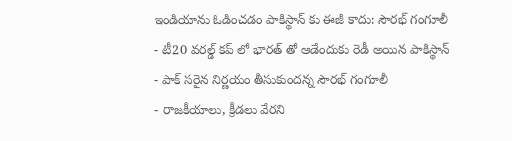ఇండియాను ఓడించడం పాకిస్థాన్ కు ఈజీ కాదు: సౌరభ్ గంగూలీ
- టీ20 వరల్డ్ కప్ లో భారత్ తో ఆడేందుకు రెడీ అయిన పాకిస్థాన్
- పాక్ సరైన నిర్ణయం తీసుకుందన్న సౌరభ్ గంగూలీ
- రాజకీయాలు, క్రీడలు వేరని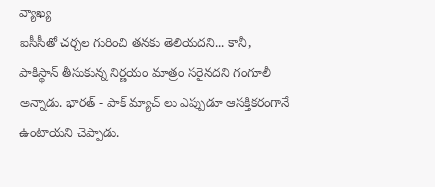వ్యాఖ్య
ఐసీసీతో చర్చల గురించి తనకు తెలియదని... కానీ, పాకిస్థాన్ తీసుకున్న నిర్ణయం మాత్రం సరైనదని గంగూలీ అన్నాడు. భారత్ - పాక్ మ్యాచ్ లు ఎప్పుడూ ఆసక్తికరంగానే ఉంటాయని చెప్పాడు.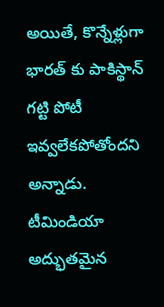అయితే, కొన్నేళ్లుగా భారత్ కు పాకిస్థాన్ గట్టి పోటీ ఇవ్వలేకపోతోందని అన్నాడు. టీమిండియా అద్భుతమైన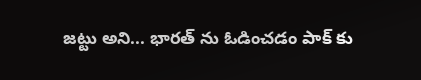జట్టు అని... భారత్ ను ఓడించడం పాక్ కు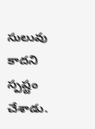సులువు కాదని స్పష్టం చేశాడు.